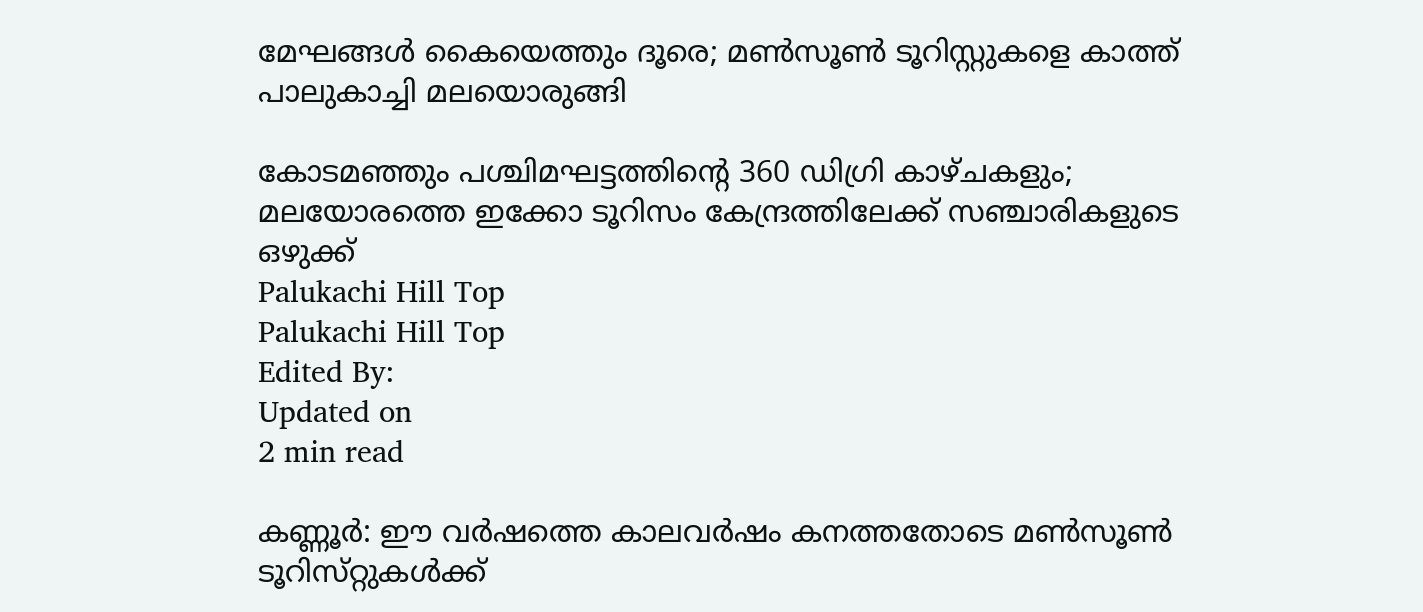മേഘങ്ങൾ കൈയെത്തും ദൂരെ; മൺസൂൺ ടൂറിസ്റ്റുകളെ കാത്ത് പാലുകാച്ചി മലയൊരുങ്ങി

കോടമഞ്ഞും പശ്ചിമഘട്ടത്തിന്റെ 360 ഡിഗ്രി കാഴ്‌ചകളും; മലയോരത്തെ ഇക്കോ ടൂറിസം കേന്ദ്രത്തിലേക്ക് സഞ്ചാരികളുടെ ഒഴുക്ക്
Palukachi Hill Top
Palukachi Hill Top
Edited By:
Updated on
2 min read

കണ്ണൂർ: ഈ വർഷത്തെ കാലവർഷം കനത്തതോടെ മൺസൂൺ ടൂറിസ്‌റ്റുകൾക്ക്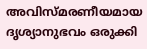അവിസ്മരണീയമായ ദൃശ്യാനുഭവം ഒരുക്കി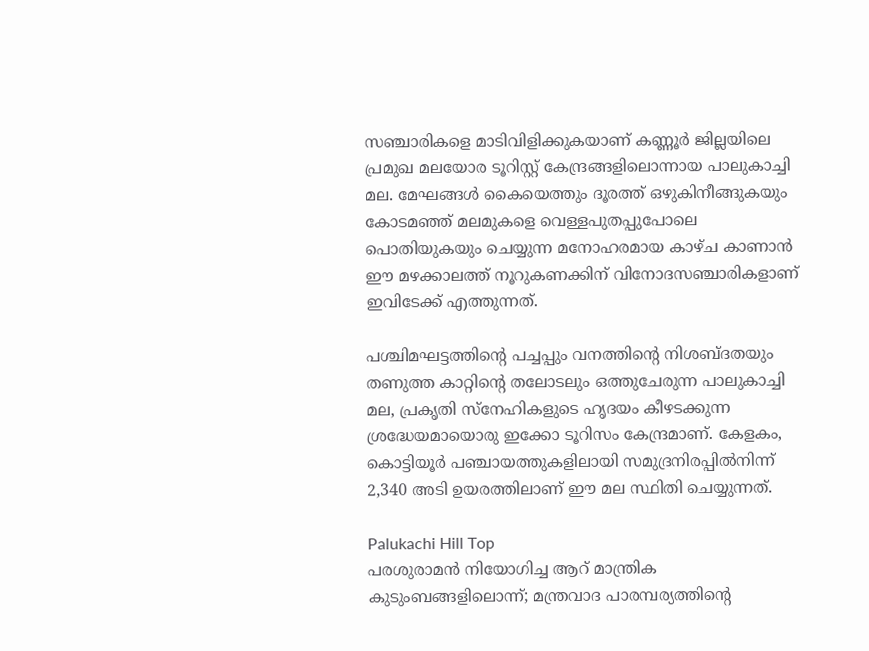സഞ്ചാരികളെ മാടിവിളിക്കുകയാണ് കണ്ണൂർ ജില്ലയിലെ പ്രമുഖ മലയോര ടൂറിസ്റ്റ് കേന്ദ്രങ്ങളിലൊന്നായ പാലുകാച്ചി മല. മേഘങ്ങൾ കൈയെത്തും ദൂരത്ത് ഒഴുകിനീങ്ങുകയും കോടമഞ്ഞ് മലമുകളെ വെള്ളപുതപ്പുപോലെ പൊതിയുകയും ചെയ്യുന്ന മനോഹരമായ കാഴ്‌ച കാണാൻ ഈ മഴക്കാലത്ത് നൂറുകണക്കിന് വിനോദസഞ്ചാരികളാണ് ഇവിടേക്ക് എത്തുന്നത്.

പശ്ചിമഘട്ടത്തിന്‍റെ പച്ചപ്പും വനത്തിന്‍റെ നിശബ്ദതയും തണുത്ത കാറ്റിന്‍റെ തലോടലും ഒത്തുചേരുന്ന പാലുകാച്ചി മല, പ്രകൃതി സ്നേഹികളുടെ ഹൃദയം കീഴടക്കുന്ന ശ്രദ്ധേയമായൊരു ഇക്കോ ടൂറിസം കേന്ദ്രമാണ്. കേളകം, കൊട്ടിയൂർ പഞ്ചായത്തുകളിലായി സമുദ്രനിരപ്പിൽനിന്ന് 2,340 അടി ഉയരത്തിലാണ് ഈ മല സ്ഥിതി ചെയ്യുന്നത്.

Palukachi Hill Top
പരശുരാമൻ നിയോഗിച്ച ആറ് മാന്ത്രിക കുടുംബങ്ങളിലൊന്ന്; മന്ത്രവാദ പാരമ്പര്യത്തിന്റെ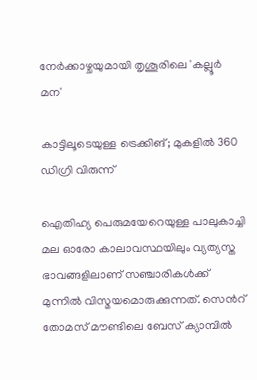നേർക്കാഴ്ചയുമായി തൃശൂരിലെ 'കല്ലൂർ മന'

കാട്ടിലൂടെയുള്ള ട്രെക്കിങ്; മുകളിൽ 360 ഡിഗ്രി വിരുന്ന്

ഐതിഹ്യ പെരുമയേറെയുള്ള പാലുകാച്ചി മല ഓരോ കാലാവസ്ഥയിലും വ്യത്യസ്ത ഭാവങ്ങളിലാണ് സഞ്ചാരികൾക്ക് മുന്നിൽ വിസ്മയമൊരുക്കുന്നത്. സെന്‍റ് തോമസ് മൗണ്ടിലെ ബേസ് ക്യാമ്പിൽ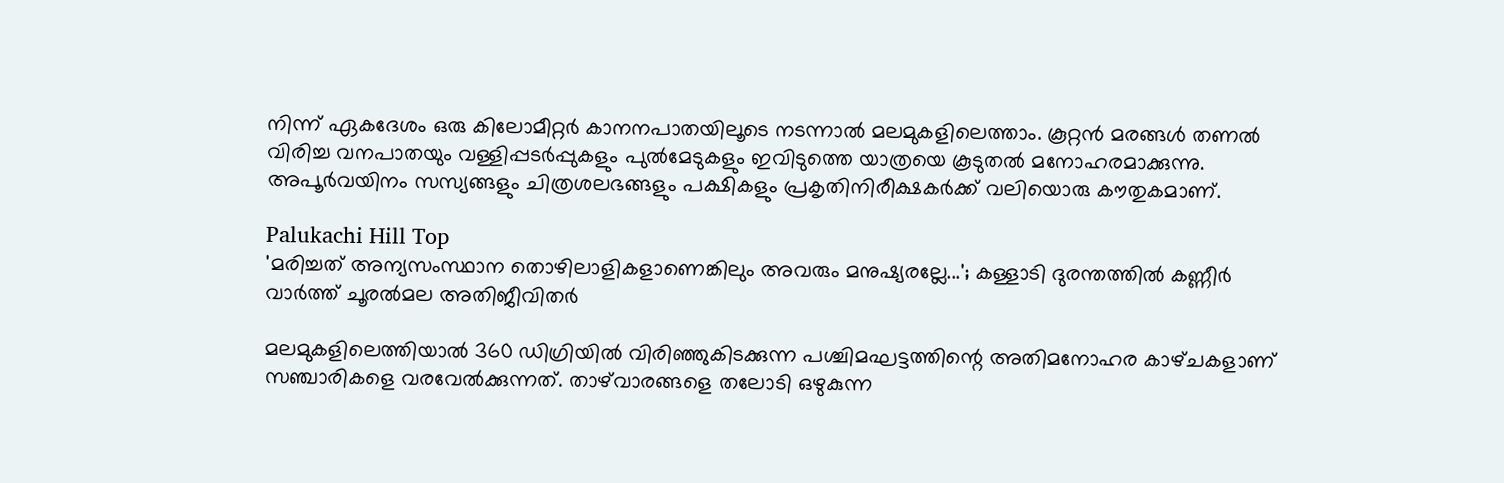നിന്ന് ഏകദേശം ഒരു കിലോമീറ്റർ കാനനപാതയിലൂടെ നടന്നാൽ മലമുകളിലെത്താം. കൂറ്റൻ മരങ്ങൾ തണൽ വിരിച്ച വനപാതയും വള്ളിപ്പടർപ്പുകളും പുൽമേടുകളും ഇവിടുത്തെ യാത്രയെ കൂടുതൽ മനോഹരമാക്കുന്നു. അപൂർവയിനം സസ്യങ്ങളും ചിത്രശലഭങ്ങളും പക്ഷികളും പ്രകൃതിനിരീക്ഷകർക്ക് വലിയൊരു കൗതുകമാണ്.

Palukachi Hill Top
'മരിച്ചത് അന്യസംസ്ഥാന തൊഴിലാളികളാണെങ്കിലും അവരും മനുഷ്യരല്ലേ...'; കള്ളാടി ദുരന്തത്തിൽ കണ്ണീർ വാർത്ത് ചൂരൽമല അതിജീവിതർ

മലമുകളിലെത്തിയാൽ 360 ഡിഗ്രിയിൽ വിരിഞ്ഞുകിടക്കുന്ന പശ്ചിമഘട്ടത്തിന്റെ അതിമനോഹര കാഴ്‌ചകളാണ് സഞ്ചാരികളെ വരവേൽക്കുന്നത്. താഴ്‌വാരങ്ങളെ തലോടി ഒഴുകുന്ന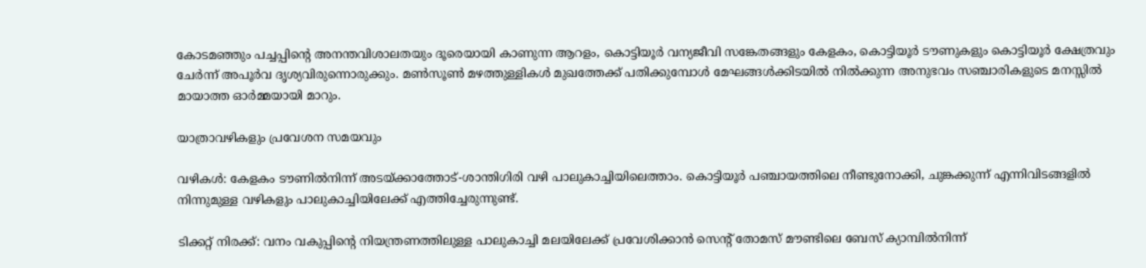കോടമഞ്ഞും പച്ചപ്പിന്റെ അനന്തവിശാലതയും ദൂരെയായി കാണുന്ന ആറളം, കൊട്ടിയൂർ വന്യജീവി സങ്കേതങ്ങളും കേളകം, കൊട്ടിയൂർ ടൗണുകളും കൊട്ടിയൂർ ക്ഷേത്രവും ചേർന്ന് അപൂർവ ദൃശ്യവിരുന്നൊരുക്കും. മൺസൂൺ മഴത്തുള്ളികൾ മുഖത്തേക്ക് പതിക്കുമ്പോൾ മേഘങ്ങൾക്കിടയിൽ നിൽക്കുന്ന അനുഭവം സഞ്ചാരികളുടെ മനസ്സിൽ മായാത്ത ഓർമ്മയായി മാറും.

യാത്രാവഴികളും പ്രവേശന സമയവും

വഴികൾ: കേളകം ടൗണിൽനിന്ന് അടയ്ക്കാത്തോട്-ശാന്തിഗിരി വഴി പാലുകാച്ചിയിലെത്താം. കൊട്ടിയൂർ പഞ്ചായത്തിലെ നീണ്ടുനോക്കി, ചുങ്കക്കുന്ന് എന്നിവിടങ്ങളിൽ നിന്നുമുള്ള വഴികളും പാലുകാച്ചിയിലേക്ക് എത്തിച്ചേരുന്നുണ്ട്.

ടിക്കറ്റ് നിരക്ക്: വനം വകുപ്പിന്‍റെ നിയന്ത്രണത്തിലുള്ള പാലുകാച്ചി മലയിലേക്ക് പ്രവേശിക്കാൻ സെന്‍റ് തോമസ് മൗണ്ടിലെ ബേസ് ക്യാമ്പിൽനിന്ന്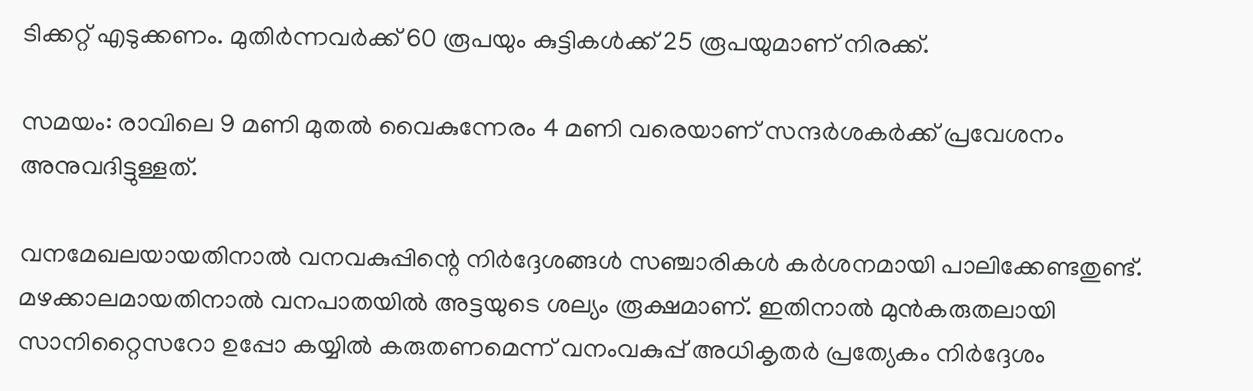ടിക്കറ്റ് എടുക്കണം. മുതിർന്നവർക്ക് 60 രൂപയും കുട്ടികൾക്ക് 25 രൂപയുമാണ് നിരക്ക്.

സമയം: രാവിലെ 9 മണി മുതൽ വൈകുന്നേരം 4 മണി വരെയാണ് സന്ദർശകർക്ക് പ്രവേശനം അനുവദിട്ടുള്ളത്.

വനമേഖലയായതിനാൽ വനവകുപ്പിന്റെ നിർദ്ദേശങ്ങൾ സഞ്ചാരികൾ കർശനമായി പാലിക്കേണ്ടതുണ്ട്. മഴക്കാലമായതിനാൽ വനപാതയിൽ അട്ടയുടെ ശല്യം രൂക്ഷമാണ്. ഇതിനാൽ മുൻകരുതലായി സാനിറ്റൈസറോ ഉപ്പോ കയ്യിൽ കരുതണമെന്ന് വനംവകുപ്പ് അധികൃതർ പ്രത്യേകം നിർദ്ദേശം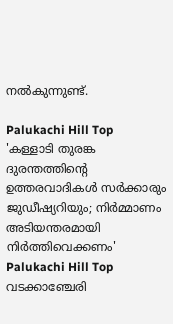നൽകുന്നുണ്ട്.

Palukachi Hill Top
'കള്ളാടി തുരങ്ക ദുരന്തത്തിന്റെ ഉത്തരവാദികൾ സർക്കാരും ജുഡീഷ്യറിയും; നിർമ്മാണം അടിയന്തരമായി നിർത്തിവെക്കണം'
Palukachi Hill Top
വടക്കാഞ്ചേരി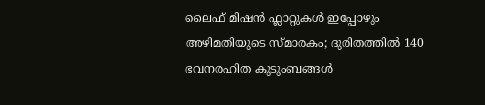ലൈഫ് മിഷൻ ഫ്ലാറ്റുകൾ ഇപ്പോഴും അഴിമതിയുടെ സ്മാരകം; ദുരിതത്തിൽ 140 ഭവനരഹിത കുടുംബങ്ങൾ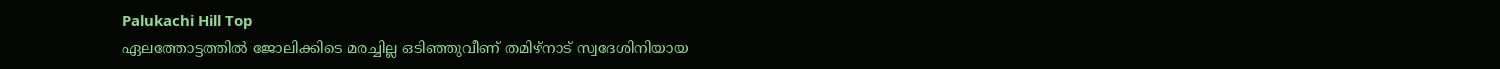Palukachi Hill Top
ഏലത്തോട്ടത്തിൽ ജോലിക്കിടെ മരച്ചില്ല ഒടിഞ്ഞുവീണ് തമിഴ്‌നാട് സ്വദേശിനിയായ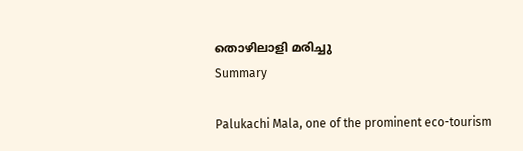തൊഴിലാളി മരിച്ചു
Summary

Palukachi Mala, one of the prominent eco-tourism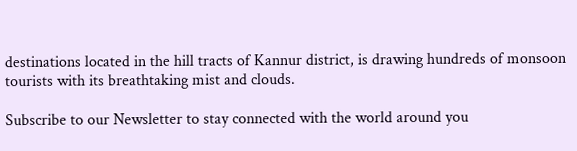destinations located in the hill tracts of Kannur district, is drawing hundreds of monsoon tourists with its breathtaking mist and clouds.

Subscribe to our Newsletter to stay connected with the world around you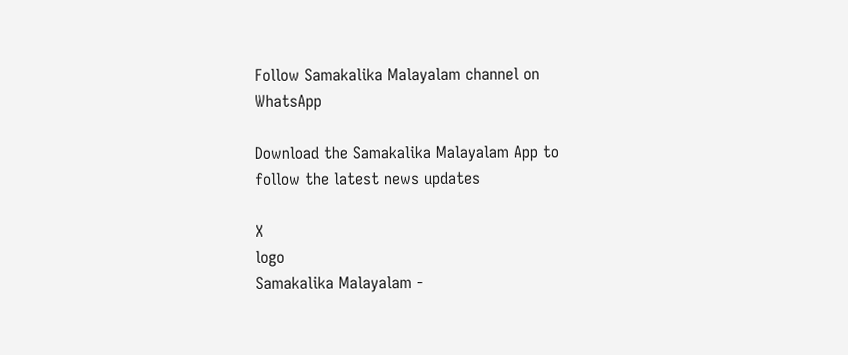Follow Samakalika Malayalam channel on WhatsApp

Download the Samakalika Malayalam App to follow the latest news updates

X
logo
Samakalika Malayalam -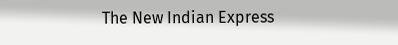The New Indian Express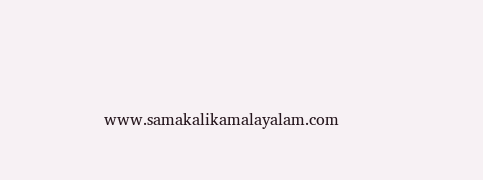www.samakalikamalayalam.com